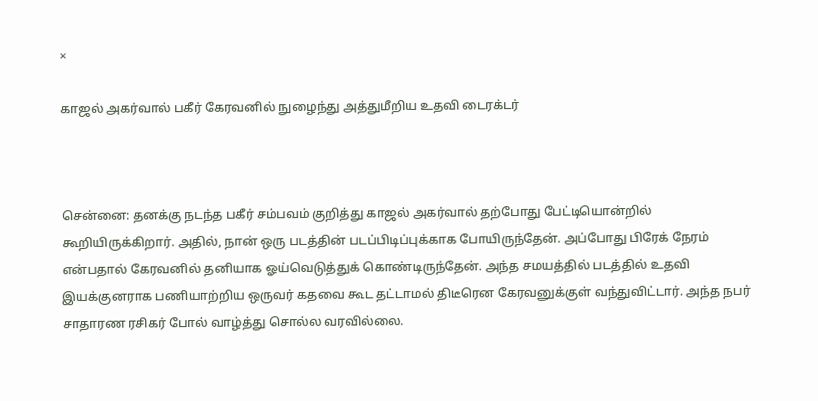×

காஜல் அகர்வால் பகீர் கேரவனில் நுழைந்து அத்துமீறிய உதவி டைரக்டர்



சென்னை: தனக்கு நடந்த பகீர் சம்பவம் குறித்து காஜல் அகர்வால் தற்போது பேட்டியொன்றில் கூறியிருக்கிறார். அதில், நான் ஒரு படத்தின் படப்பிடிப்புக்காக போயிருந்தேன். அப்போது பிரேக் நேரம் என்பதால் கேரவனில் தனியாக ஓய்வெடுத்துக் கொண்டிருந்தேன். அந்த சமயத்தில் படத்தில் உதவி இயக்குனராக பணியாற்றிய ஒருவர் கதவை கூட தட்டாமல் திடீரென கேரவனுக்குள் வந்துவிட்டார். அந்த நபர் சாதாரண ரசிகர் போல் வாழ்த்து சொல்ல வரவில்லை.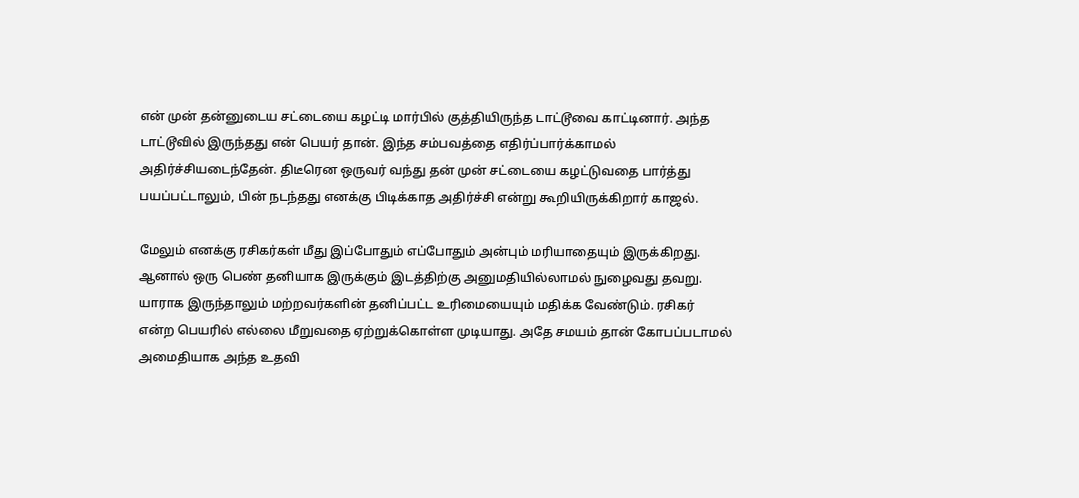என் முன் தன்னுடைய சட்டையை கழட்டி மார்பில் குத்தியிருந்த டாட்டூவை காட்டினார். அந்த டாட்டூவில் இருந்தது என் பெயர் தான். இந்த சம்பவத்தை எதிர்ப்பார்க்காமல் அதிர்ச்சியடைந்தேன். திடீரென ஒருவர் வந்து தன் முன் சட்டையை கழட்டுவதை பார்த்து பயப்பட்டாலும், பின் நடந்தது எனக்கு பிடிக்காத அதிர்ச்சி என்று கூறியிருக்கிறார் காஜல்.

மேலும் எனக்கு ரசிகர்கள் மீது இப்போதும் எப்போதும் அன்பும் மரியாதையும் இருக்கிறது. ஆனால் ஒரு பெண் தனியாக இருக்கும் இடத்திற்கு அனுமதியில்லாமல் நுழைவது தவறு. யாராக இருந்தாலும் மற்றவர்களின் தனிப்பட்ட உரிமையையும் மதிக்க வேண்டும். ரசிகர் என்ற பெயரில் எல்லை மீறுவதை ஏற்றுக்கொள்ள முடியாது. அதே சமயம் தான் கோபப்படாமல் அமைதியாக அந்த உதவி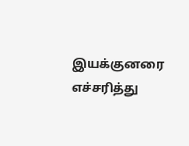இயக்குனரை எச்சரித்து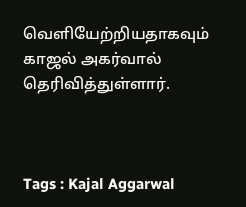வெளியேற்றியதாகவும் காஜல் அகர்வால் தெரிவித்துள்ளார்.



Tags : Kajal Aggarwal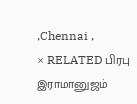,Chennai ,
× RELATED பிரபு இராமானுஜம்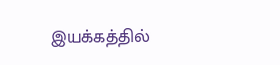இயக்கத்தில்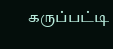கருப்பட்டி